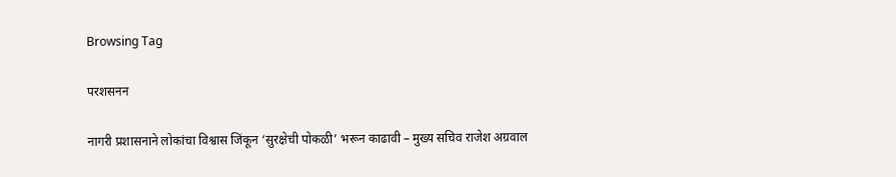Browsing Tag

परशसनन

नागरी प्रशासनाने लोकांचा विश्वास जिंकून ‘सुरक्षेची पोकळी’ भरून काढावी – मुख्य सचिव राजेश अग्रवाल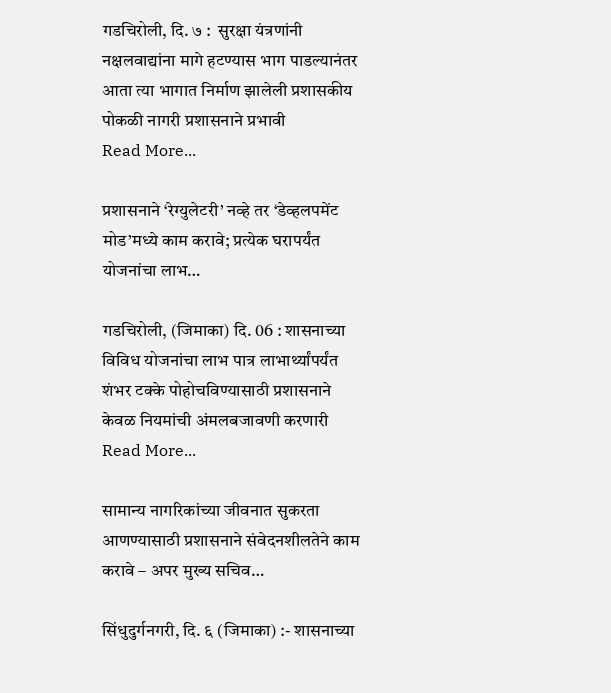गडचिरोली, दि. ७ :  सुरक्षा यंत्रणांनी नक्षलवाद्यांना मागे हटण्यास भाग पाडल्यानंतर आता त्या भागात निर्माण झालेली प्रशासकीय पोकळी नागरी प्रशासनाने प्रभावी
Read More...

प्रशासनाने ‘रेग्युलेटरी’ नव्हे तर ‘डेव्हलपमेंट मोड’मध्ये काम करावे; प्रत्येक घरापर्यंत योजनांचा लाभ…

गडचिरोली, (जिमाका) दि. 06 : शासनाच्या विविध योजनांचा लाभ पात्र लाभार्थ्यांपर्यंत शंभर टक्के पोहोचविण्यासाठी प्रशासनाने केवळ नियमांची अंमलबजावणी करणारी
Read More...

सामान्य नागरिकांच्या जीवनात सुकरता आणण्यासाठी प्रशासनाने संवेदनशीलतेने काम करावे – अपर मुख्य सचिव…

सिंधुदुर्गनगरी, दि. ६ (जिमाका) :- शासनाच्या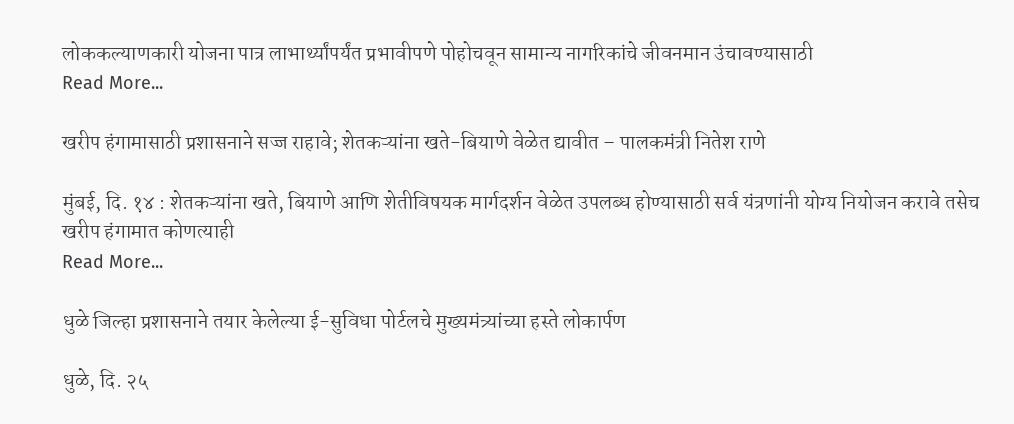लोककल्याणकारी योजना पात्र लाभार्थ्यांपर्यंत प्रभावीपणे पोहोचवून सामान्य नागरिकांचे जीवनमान उंचावण्यासाठी
Read More...

खरीप हंगामासाठी प्रशासनाने सज्ज राहावे; शेतकऱ्यांना खते-बियाणे वेळेत द्यावीत – पालकमंत्री नितेश राणे

मुंबई, दि. १४ : शेतकऱ्यांना खते, बियाणे आणि शेतीविषयक मार्गदर्शन वेळेत उपलब्ध होण्यासाठी सर्व यंत्रणांनी योग्य नियोजन करावे तसेच खरीप हंगामात कोणत्याही
Read More...

धुळे जिल्हा प्रशासनाने तयार केलेल्या ई-सुविधा पोर्टलचे मुख्यमंत्र्यांच्या हस्ते लोकार्पण

धुळे, दि. २५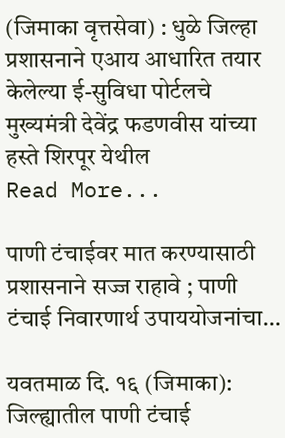(जिमाका वृत्तसेवा) : धुळे जिल्हा प्रशासनाने एआय आधारित तयार केलेल्या ई-सुविधा पोर्टलचे मुख्यमंत्री देवेंद्र फडणवीस यांच्या हस्ते शिरपूर येथील
Read More...

पाणी टंचाईवर मात करण्यासाठी प्रशासनाने सज्ज राहावे ; पाणी टंचाई निवारणार्थ उपाययोजनांचा…

यवतमाळ दि. १६ (जिमाका): जिल्ह्यातील पाणी टंचाई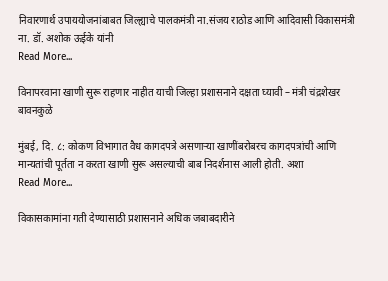निवारणार्थ उपाययोजनांबाबत जिल्ह्याचे पालकमंत्री ना.संजय राठोड आणि आदिवासी विकासमंत्री ना. डॉ. अशोक ऊईके यांनी
Read More...

विनापरवाना खाणी सुरू राहणार नाहीत याची जिल्हा प्रशासनाने दक्षता घ्यावी – मंत्री चंद्रशेखर बावनकुळे

मुंबई, दि. ८: कोकण विभागात वैध कागदपत्रे असणाऱ्या खाणींबरोबरच कागदपत्रांची आणि मान्यतांची पूर्तता न करता खाणी सुरू असल्याची बाब निदर्शनास आली होती. अशा
Read More...

विकासकामांना गती देण्यासाठी प्रशासनाने अधिक जबाबदारीने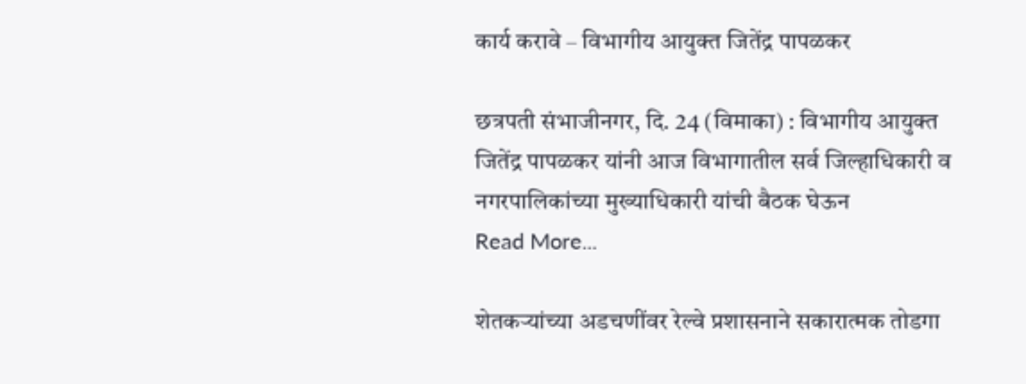कार्य करावे – विभागीय आयुक्त जितेंद्र पापळकर

छत्रपती संभाजीनगर, दि. 24 (विमाका) : विभागीय आयुक्त जितेंद्र पापळकर यांनी आज विभागातील सर्व जिल्हाधिकारी व नगरपालिकांच्या मुख्याधिकारी यांची बैठक घेऊन
Read More...

शेतकऱ्यांच्या अडचणींवर रेल्वे प्रशासनाने सकारात्मक तोडगा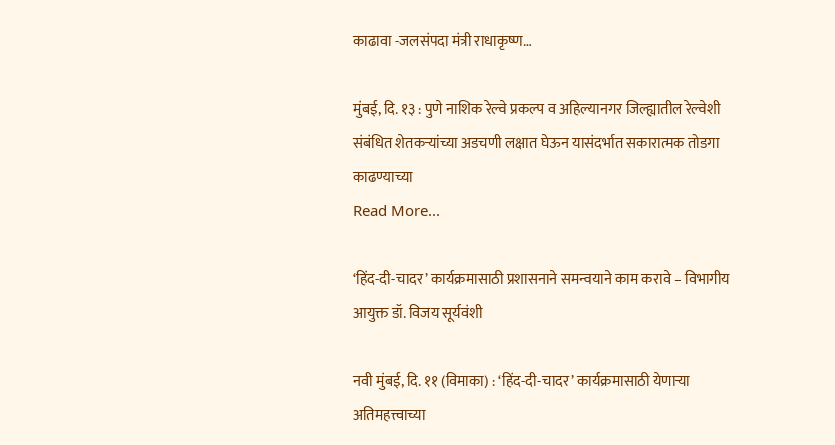काढावा -जलसंपदा मंत्री राधाकृष्ण…

मुंबई, दि. १३ : पुणे नाशिक रेल्वे प्रकल्प व अहिल्यानगर जिल्ह्यातील रेल्वेशी संबंधित शेतकऱ्यांच्या अडचणी लक्षात घेऊन यासंदर्भात सकारात्मक तोडगा काढण्याच्या
Read More...

‘हिंद-दी-चादर’ कार्यक्रमासाठी प्रशासनाने समन्वयाने काम करावे – विभागीय आयुक्त डॉ. विजय सूर्यवंशी

नवी मुंबई, दि. ११ (विमाका) : ‘हिंद-दी-चादर’ कार्यक्रमासाठी येणाऱ्या अतिमहत्त्वाच्या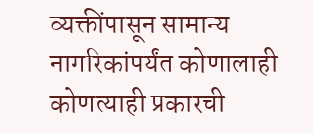व्यक्तींपासून सामान्य नागरिकांपर्यंत कोणालाही कोणत्याही प्रकारची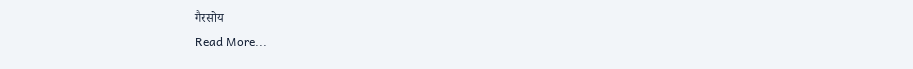गैरसोय
Read More...